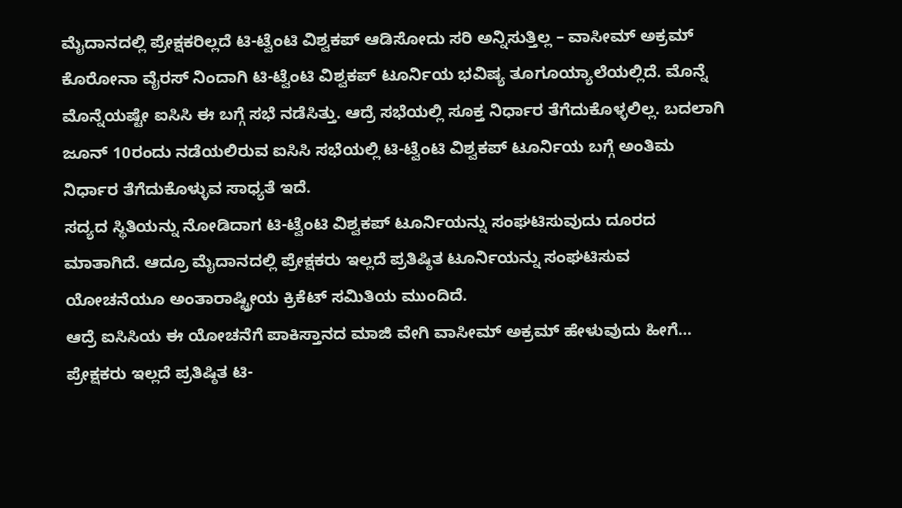ಮೈದಾನದಲ್ಲಿ ಪ್ರೇಕ್ಷಕರಿಲ್ಲದೆ ಟಿ-ಟ್ವೆಂಟಿ ವಿಶ್ವಕಪ್ ಆಡಿಸೋದು ಸರಿ ಅನ್ನಿಸುತ್ತಿಲ್ಲ – ವಾಸೀಮ್ ಅಕ್ರಮ್
ಕೊರೋನಾ ವೈರಸ್ ನಿಂದಾಗಿ ಟಿ-ಟ್ವೆಂಟಿ ವಿಶ್ವಕಪ್ ಟೂರ್ನಿಯ ಭವಿಷ್ಯ ತೂಗೂಯ್ಯಾಲೆಯಲ್ಲಿದೆ. ಮೊನ್ನೆ ಮೊನ್ನೆಯಷ್ಟೇ ಐಸಿಸಿ ಈ ಬಗ್ಗೆ ಸಭೆ ನಡೆಸಿತ್ತು. ಆದ್ರೆ ಸಭೆಯಲ್ಲಿ ಸೂಕ್ತ ನಿರ್ಧಾರ ತೆಗೆದುಕೊಳ್ಳಲಿಲ್ಲ. ಬದಲಾಗಿ ಜೂನ್ 10ರಂದು ನಡೆಯಲಿರುವ ಐಸಿಸಿ ಸಭೆಯಲ್ಲಿ ಟಿ-ಟ್ವೆಂಟಿ ವಿಶ್ವಕಪ್ ಟೂರ್ನಿಯ ಬಗ್ಗೆ ಅಂತಿಮ ನಿರ್ಧಾರ ತೆಗೆದುಕೊಳ್ಳುವ ಸಾಧ್ಯತೆ ಇದೆ.
ಸದ್ಯದ ಸ್ಥಿತಿಯನ್ನು ನೋಡಿದಾಗ ಟಿ-ಟ್ವೆಂಟಿ ವಿಶ್ವಕಪ್ ಟೂರ್ನಿಯನ್ನು ಸಂಘಟಿಸುವುದು ದೂರದ ಮಾತಾಗಿದೆ. ಆದ್ರೂ ಮೈದಾನದಲ್ಲಿ ಪ್ರೇಕ್ಷಕರು ಇಲ್ಲದೆ ಪ್ರತಿಷ್ಠಿತ ಟೂರ್ನಿಯನ್ನು ಸಂಘಟಿಸುವ ಯೋಚನೆಯೂ ಅಂತಾರಾಷ್ಟ್ರೀಯ ಕ್ರಿಕೆಟ್ ಸಮಿತಿಯ ಮುಂದಿದೆ.
ಆದ್ರೆ ಐಸಿಸಿಯ ಈ ಯೋಚನೆಗೆ ಪಾಕಿಸ್ತಾನದ ಮಾಜಿ ವೇಗಿ ವಾಸೀಮ್ ಅಕ್ರಮ್ ಹೇಳುವುದು ಹೀಗೆ… ಪ್ರೇಕ್ಷಕರು ಇಲ್ಲದೆ ಪ್ರತಿಷ್ಠಿತ ಟಿ-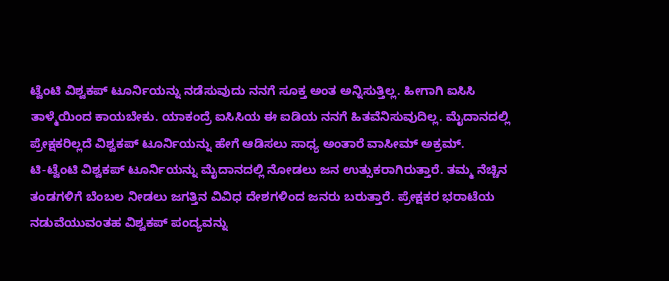ಟ್ವೆಂಟಿ ವಿಶ್ವಕಪ್ ಟೂರ್ನಿಯನ್ನು ನಡೆಸುವುದು ನನಗೆ ಸೂಕ್ತ ಅಂತ ಅನ್ನಿಸುತ್ತಿಲ್ಲ. ಹೀಗಾಗಿ ಐಸಿಸಿ ತಾಳ್ಮೆಯಿಂದ ಕಾಯಬೇಕು. ಯಾಕಂದ್ರೆ ಐಸಿಸಿಯ ಈ ಐಡಿಯ ನನಗೆ ಹಿತವೆನಿಸುವುದಿಲ್ಲ. ಮೈದಾನದಲ್ಲಿ ಪ್ರೇಕ್ಷಕರಿಲ್ಲದೆ ವಿಶ್ವಕಪ್ ಟೂರ್ನಿಯನ್ನು ಹೇಗೆ ಆಡಿಸಲು ಸಾಧ್ಯ ಅಂತಾರೆ ವಾಸೀಮ್ ಅಕ್ರಮ್.
ಟಿ-ಟ್ವೆಂಟಿ ವಿಶ್ವಕಪ್ ಟೂರ್ನಿಯನ್ನು ಮೈದಾನದಲ್ಲಿ ನೋಡಲು ಜನ ಉತ್ಸುಕರಾಗಿರುತ್ತಾರೆ. ತಮ್ಮ ನೆಚ್ಚಿನ ತಂಡಗಳಿಗೆ ಬೆಂಬಲ ನೀಡಲು ಜಗತ್ತಿನ ವಿವಿಧ ದೇಶಗಳಿಂದ ಜನರು ಬರುತ್ತಾರೆ. ಪ್ರೇಕ್ಷಕರ ಭರಾಟೆಯ ನಡುವೆಯುವಂತಹ ವಿಶ್ವಕಪ್ ಪಂದ್ಯವನ್ನು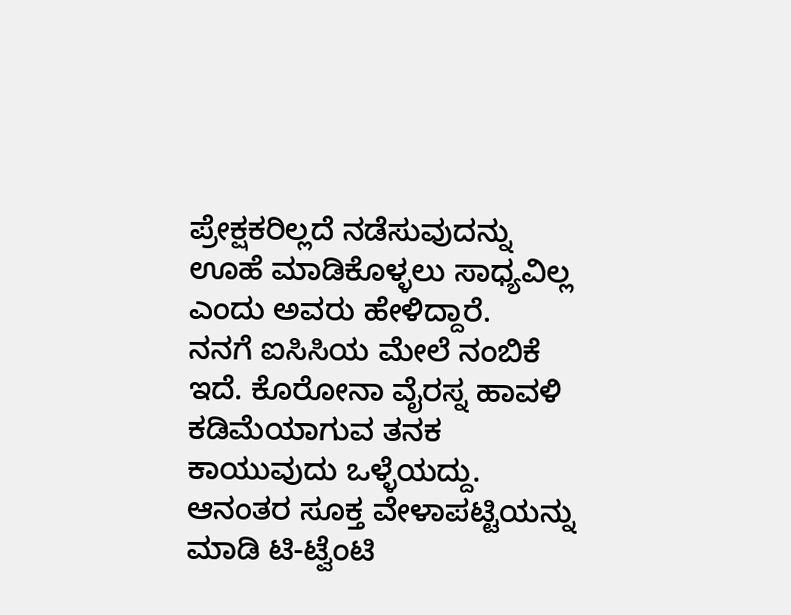ಪ್ರೇಕ್ಷಕರಿಲ್ಲದೆ ನಡೆಸುವುದನ್ನು ಊಹೆ ಮಾಡಿಕೊಳ್ಳಲು ಸಾಧ್ಯವಿಲ್ಲ ಎಂದು ಅವರು ಹೇಳಿದ್ದಾರೆ.
ನನಗೆ ಐಸಿಸಿಯ ಮೇಲೆ ನಂಬಿಕೆ ಇದೆ. ಕೊರೋನಾ ವೈರಸ್ನ ಹಾವಳಿ ಕಡಿಮೆಯಾಗುವ ತನಕ ಕಾಯುವುದು ಒಳ್ಳೆಯದ್ದು. ಆನಂತರ ಸೂಕ್ತ ವೇಳಾಪಟ್ಟಿಯನ್ನು ಮಾಡಿ ಟಿ-ಟ್ವೆಂಟಿ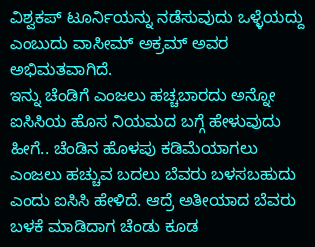ವಿಶ್ವಕಪ್ ಟೂರ್ನಿಯನ್ನು ನಡೆಸುವುದು ಒಳ್ಳೆಯದ್ದು ಎಂಬುದು ವಾಸೀಮ್ ಅಕ್ರಮ್ ಅವರ ಅಭಿಮತವಾಗಿದೆ.
ಇನ್ನು ಚೆಂಡಿಗೆ ಎಂಜಲು ಹಚ್ಚಬಾರದು ಅನ್ನೋ ಐಸಿಸಿಯ ಹೊಸ ನಿಯಮದ ಬಗ್ಗೆ ಹೇಳುವುದು ಹೀಗೆ.. ಚೆಂಡಿನ ಹೊಳಪು ಕಡಿಮೆಯಾಗಲು ಎಂಜಲು ಹಚ್ಚುವ ಬದಲು ಬೆವರು ಬಳಸಬಹುದು ಎಂದು ಐಸಿಸಿ ಹೇಳಿದೆ. ಆದ್ರೆ ಅತೀಯಾದ ಬೆವರು ಬಳಕೆ ಮಾಡಿದಾಗ ಚೆಂಡು ಕೂಡ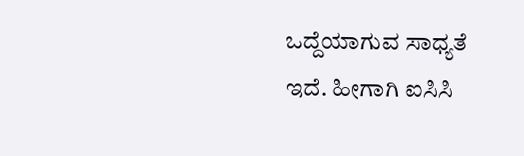ಒದ್ದೆಯಾಗುವ ಸಾಧ್ಯತೆ ಇದೆ. ಹೀಗಾಗಿ ಐಸಿಸಿ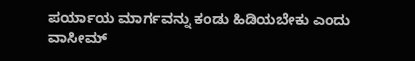ಪರ್ಯಾಯ ಮಾರ್ಗವನ್ನು ಕಂಡು ಹಿಡಿಯಬೇಕು ಎಂದು ವಾಸೀಮ್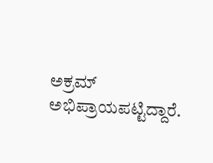ಅಕ್ರಮ್ ಅಭಿಪ್ರಾಯಪಟ್ಟಿದ್ದಾರೆ.